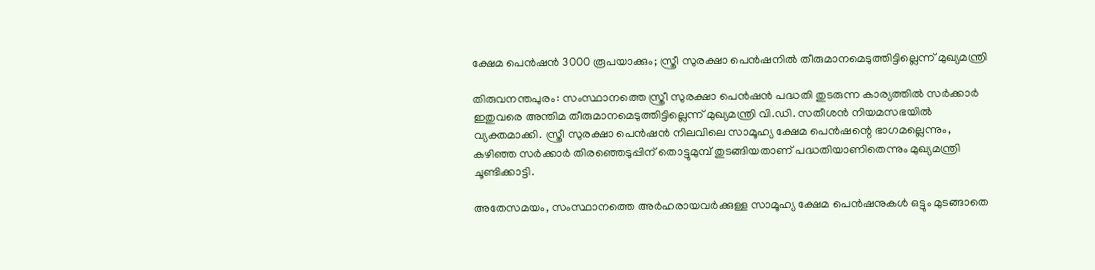ക്ഷേമ പെൻഷൻ 3000 രൂപയാക്കും; സ്ത്രീ സുരക്ഷാ പെൻഷനില്‍ തീരുമാനമെടുത്തിട്ടില്ലെന്ന് മുഖ്യമന്ത്രി

തിരുവനന്തപുരം: സംസ്ഥാനത്തെ സ്ത്രീ സുരക്ഷാ പെൻഷൻ പദ്ധതി തുടരുന്ന കാര്യത്തില്‍ സർക്കാർ ഇതുവരെ അന്തിമ തീരുമാനമെടുത്തിട്ടില്ലെന്ന് മുഖ്യമന്ത്രി വി.ഡി. സതീശൻ നിയമസഭയില്‍ വ്യക്തമാക്കി. സ്ത്രീ സുരക്ഷാ പെൻഷൻ നിലവിലെ സാമൂഹ്യ ക്ഷേമ പെൻഷന്റെ ഭാഗമല്ലെന്നും, കഴിഞ്ഞ സർക്കാർ തിരഞ്ഞെടുപ്പിന് തൊട്ടുമുമ്പ് തുടങ്ങിയതാണ് പദ്ധതിയാണിതെന്നും മുഖ്യമന്ത്രി ചൂണ്ടിക്കാട്ടി.

അതേസമയം, സംസ്ഥാനത്തെ അർഹരായവർക്കുള്ള സാമൂഹ്യ ക്ഷേമ പെൻഷനുകള്‍ ഒട്ടും മുടങ്ങാതെ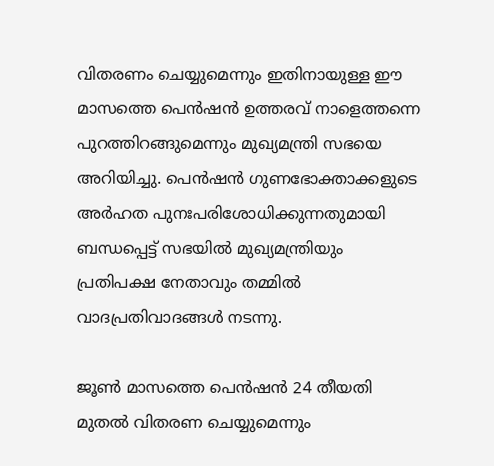വിതരണം ചെയ്യുമെന്നും ഇതിനായുള്ള ഈ മാസത്തെ പെൻഷൻ ഉത്തരവ് നാളെത്തന്നെ പുറത്തിറങ്ങുമെന്നും മുഖ്യമന്ത്രി സഭയെ അറിയിച്ചു. പെൻഷൻ ഗുണഭോക്താക്കളുടെ അർഹത പുനഃപരിശോധിക്കുന്നതുമായി ബന്ധപ്പെട്ട് സഭയില്‍ മുഖ്യമന്ത്രിയും പ്രതിപക്ഷ നേതാവും തമ്മില്‍ വാദപ്രതിവാദങ്ങള്‍ നടന്നു.

ജൂണ്‍ മാസത്തെ പെൻഷൻ 24 തീയതി മുതല്‍ വിതരണ ചെയ്യുമെന്നും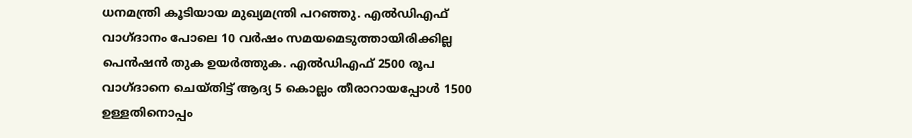ധനമന്ത്രി കൂടിയായ മുഖ്യമന്ത്രി പറഞ്ഞു. എല്‍‌ഡിഎഫ് വാഗ്ദാനം പോലെ 10 വർഷം സമയമെടുത്തായിരിക്കില്ല പെൻഷൻ തുക ഉയർത്തുക. എല്‍ഡിഎഫ് 2500 രൂപ വാഗ്ദാനെ ചെയ്തിട്ട് ആദ്യ 5 കൊല്ലം തീരാറായപ്പോള്‍ 1500 ഉള്ളതിനൊപ്പം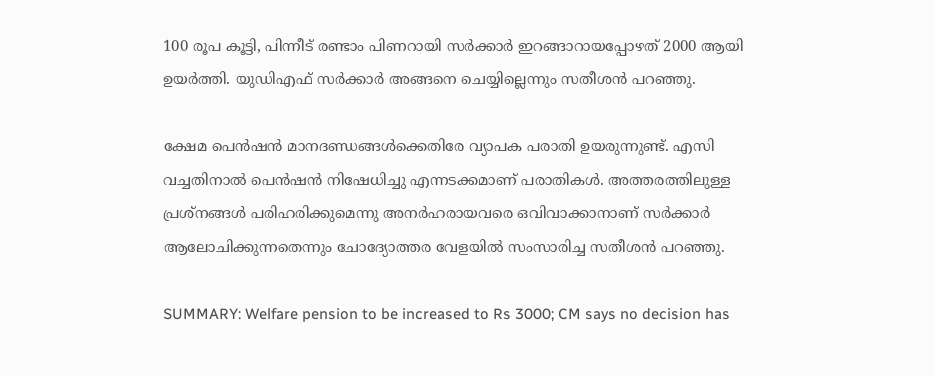100 രൂപ കൂട്ടി, പിന്നീട് രണ്ടാം പിണറായി സർക്കാർ ഇറങ്ങാറായപ്പോഴത് 2000 ആയി ഉയർത്തി. യുഡിഎഫ് സർക്കാർ അങ്ങനെ ചെയ്യില്ലെന്നും സതീശൻ പറഞ്ഞു.

ക്ഷേമ പെൻഷൻ മാനദണ്ഡങ്ങള്‍ക്കെതിരേ വ്യാപക പരാതി ഉയരുന്നുണ്ട്. എസി വച്ചതിനാല്‍ പെൻഷൻ നിഷേധിച്ചു എന്നടക്കമാണ് പരാതികള്‍‌. അത്തരത്തിലുള്ള പ്രശ്നങ്ങള്‍ പരിഹരിക്കുമെന്നു അനർഹരായവരെ ഒവിവാക്കാനാണ് സർക്കാർ ആലോചിക്കുന്നതെന്നും ചോദ്യോത്തര വേളയില്‍ സംസാരിച്ച സതീശൻ പറഞ്ഞു.

SUMMARY: Welfare pension to be increased to Rs 3000; CM says no decision has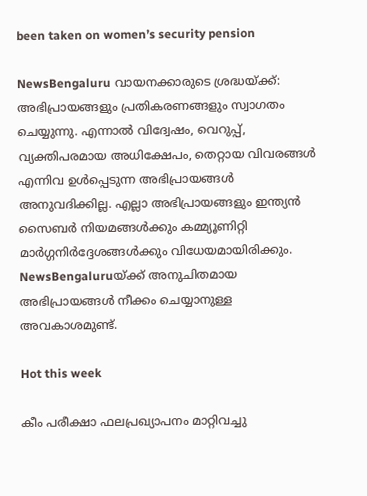been taken on women’s security pension

NewsBengaluru വായനക്കാരുടെ ശ്രദ്ധയ്ക്ക്: അഭിപ്രായങ്ങളും പ്രതികരണങ്ങളും സ്വാഗതം ചെയ്യുന്നു. എന്നാൽ വിദ്വേഷം, വെറുപ്പ്, വ്യക്തിപരമായ അധിക്ഷേപം, തെറ്റായ വിവരങ്ങൾ എന്നിവ ഉൾപ്പെടുന്ന അഭിപ്രായങ്ങൾ അനുവദിക്കില്ല. എല്ലാ അഭിപ്രായങ്ങളും ഇന്ത്യൻ സൈബർ നിയമങ്ങൾക്കും കമ്മ്യൂണിറ്റി മാർഗ്ഗനിർദ്ദേശങ്ങൾക്കും വിധേയമായിരിക്കും. NewsBengaluruയ്ക്ക് അനുചിതമായ അഭിപ്രായങ്ങൾ നീക്കം ചെയ്യാനുള്ള അവകാശമുണ്ട്.

Hot this week

കീം പരീക്ഷാ ഫലപ്രഖ്യാപനം മാറ്റിവച്ചു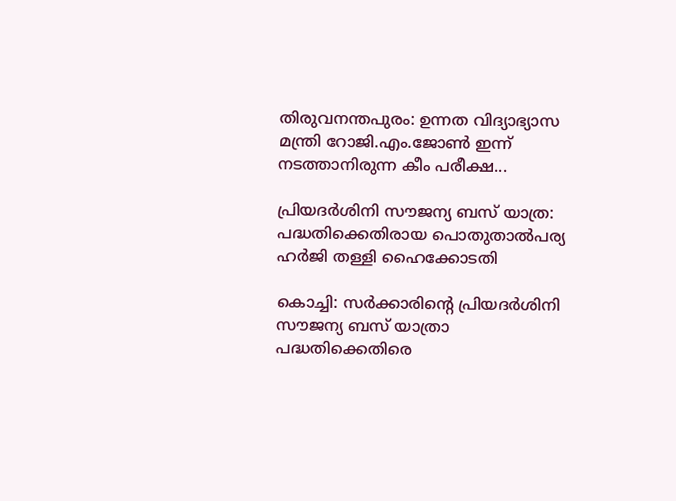തിരുവനന്തപുരം: ഉന്നത വിദ്യാഭ്യാസ മന്ത്രി റോജി.എം.ജോണ്‍ ഇന്ന് നടത്താനിരുന്ന കീം പരീക്ഷ...

പ്രിയദര്‍ശിനി സൗജന്യ ബസ് യാത്ര: പദ്ധതിക്കെതിരായ പൊതുതാല്‍പര്യ ഹര്‍ജി തള്ളി ഹൈക്കോടതി

കൊച്ചി: സർക്കാരിന്റെ പ്രിയദർശിനി സൗജന്യ ബസ് യാത്രാ പദ്ധതിക്കെതിരെ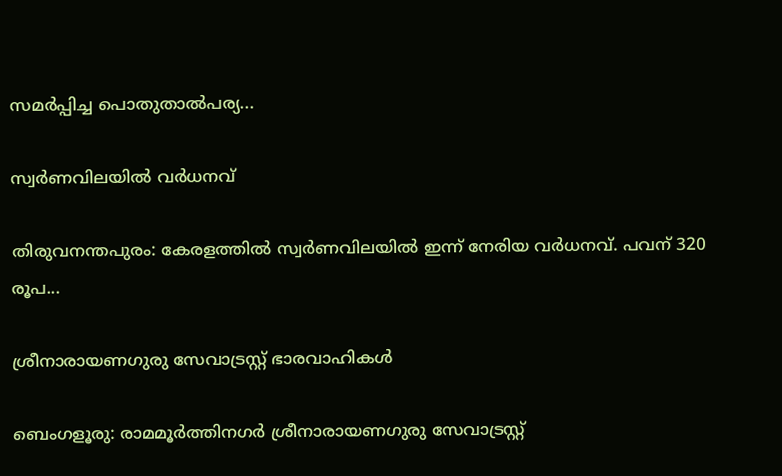സമർപ്പിച്ച പൊതുതാല്‍പര്യ...

സ്വര്‍ണവിലയില്‍ വര്‍ധനവ്

തിരുവനന്തപുരം: കേരളത്തിൽ സ്വർണവിലയില്‍ ഇന്ന് നേരിയ വർധനവ്. പവന് 320 രൂപ...

ശ്രീനാരായണഗുരു സേവാട്രസ്റ്റ് ഭാരവാഹികള്‍

ബെംഗളൂരു: രാമമൂർത്തിനഗർ ശ്രീനാരായണഗുരു സേവാട്രസ്റ്റ്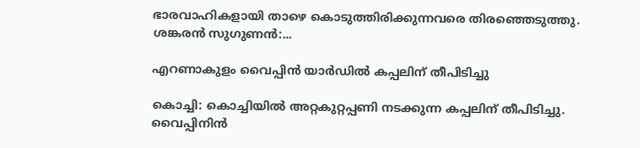ഭാരവാഹികളായി താഴെ കൊടുത്തിരിക്കുന്നവരെ തിരഞ്ഞെടുത്തു. ശങ്കരൻ സുഗുണൻ:...

എറണാകുളം വൈപ്പിൻ യാര്‍ഡില്‍ കപ്പലിന് തീപിടിച്ചു

കൊച്ചി: കൊച്ചിയില്‍ അറ്റകുറ്റപ്പണി നടക്കുന്ന കപ്പലിന് തീപിടിച്ചു. വൈപ്പിനിൻ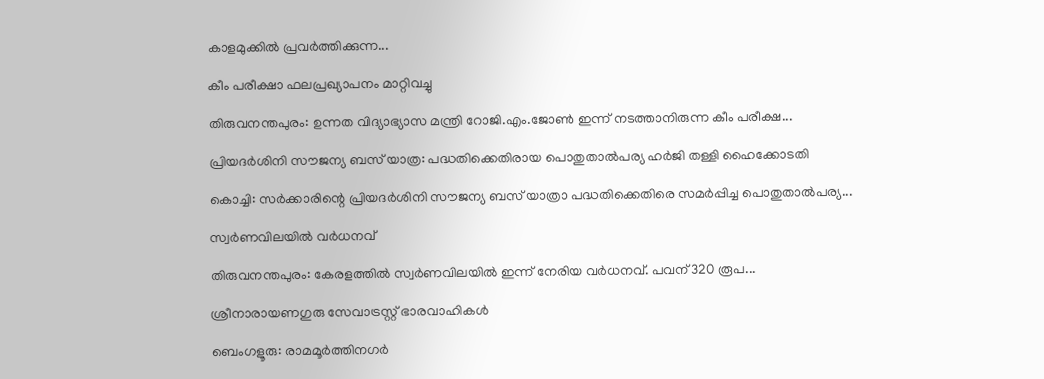കാളമുക്കില്‍ പ്രവർത്തിക്കുന്ന...

കീം പരീക്ഷാ ഫലപ്രഖ്യാപനം മാറ്റിവച്ചു

തിരുവനന്തപുരം: ഉന്നത വിദ്യാഭ്യാസ മന്ത്രി റോജി.എം.ജോണ്‍ ഇന്ന് നടത്താനിരുന്ന കീം പരീക്ഷ...

പ്രിയദര്‍ശിനി സൗജന്യ ബസ് യാത്ര: പദ്ധതിക്കെതിരായ പൊതുതാല്‍പര്യ ഹര്‍ജി തള്ളി ഹൈക്കോടതി

കൊച്ചി: സർക്കാരിന്റെ പ്രിയദർശിനി സൗജന്യ ബസ് യാത്രാ പദ്ധതിക്കെതിരെ സമർപ്പിച്ച പൊതുതാല്‍പര്യ...

സ്വര്‍ണവിലയില്‍ വര്‍ധനവ്

തിരുവനന്തപുരം: കേരളത്തിൽ സ്വർണവിലയില്‍ ഇന്ന് നേരിയ വർധനവ്. പവന് 320 രൂപ...

ശ്രീനാരായണഗുരു സേവാട്രസ്റ്റ് ഭാരവാഹികള്‍

ബെംഗളൂരു: രാമമൂർത്തിനഗർ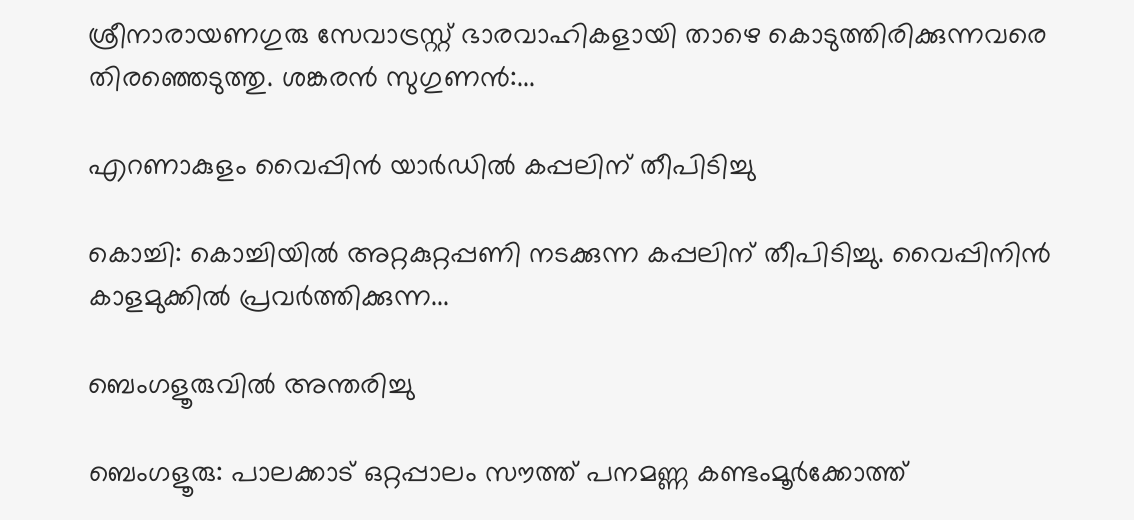ശ്രീനാരായണഗുരു സേവാട്രസ്റ്റ് ഭാരവാഹികളായി താഴെ കൊടുത്തിരിക്കുന്നവരെ തിരഞ്ഞെടുത്തു. ശങ്കരൻ സുഗുണൻ:...

എറണാകുളം വൈപ്പിൻ യാര്‍ഡില്‍ കപ്പലിന് തീപിടിച്ചു

കൊച്ചി: കൊച്ചിയില്‍ അറ്റകുറ്റപ്പണി നടക്കുന്ന കപ്പലിന് തീപിടിച്ചു. വൈപ്പിനിൻ കാളമുക്കില്‍ പ്രവർത്തിക്കുന്ന...

ബെംഗളൂരുവിൽ അന്തരിച്ചു

ബെംഗളൂരു: പാലക്കാട് ഒറ്റപ്പാലം സൗത്ത് പനമണ്ണ കണ്ടംമൂർക്കോത്ത്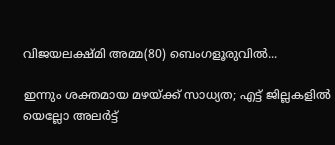വിജയലക്ഷ്മി അമ്മ(80) ബെംഗളൂരുവിൽ...

ഇന്നും ശക്തമായ മഴയ്ക്ക് സാധ്യത; എട്ട് ജില്ലകളിൽ യെല്ലോ അലർട്ട്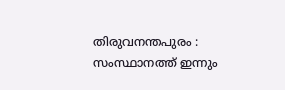തിരുവനന്തപുരം : സംസ്ഥാനത്ത് ഇന്നും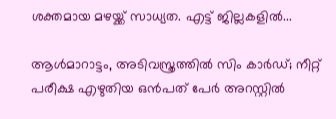ശക്തമായ മഴയ്ക്ക് സാധ്യത. എട്ട് ജില്ലകളിൽ...

ആൾമാറാട്ടം, അടിവസ്ത്രത്തിൽ സിം കാർഡ്; നീറ്റ് പരീക്ഷ എഴുതിയ ഒന്‍പത് പേര്‍ അറസ്റ്റില്‍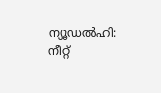ന്യൂഡല്‍ഹി: നീറ്റ്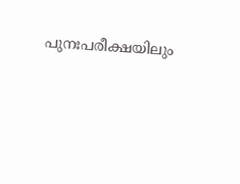പുനഃപരീക്ഷയിലും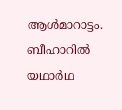ആള്‍മാറാട്ടം. ബീഹാറില്‍ യഥാര്‍ഥ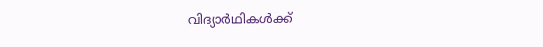വിദ്യാര്‍ഥികള്‍ക്ക്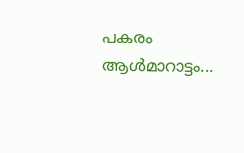പകരം ആള്‍മാറാട്ടം...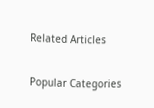Related Articles

Popular Categories